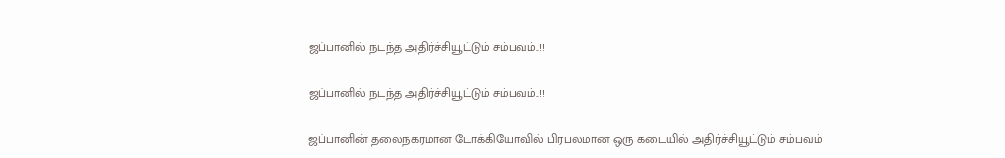ஜப்பானில் நடந்த அதிர்ச்சியூட்டும் சம்பவம்..!!

ஜப்பானில் நடந்த அதிர்ச்சியூட்டும் சம்பவம்..!!

ஜப்பானின் தலைநகரமான டோக்கியோவில் பிரபலமான ஒரு கடையில் அதிர்ச்சியூட்டும் சம்பவம்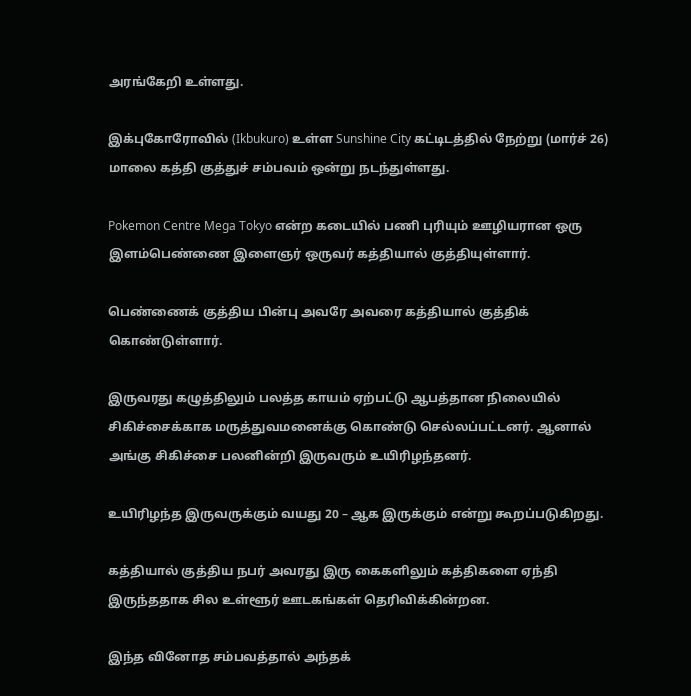அரங்கேறி உள்ளது.

இக்புகோரோவில் (Ikbukuro) உள்ள Sunshine City கட்டிடத்தில் நேற்று (மார்ச் 26) மாலை கத்தி குத்துச் சம்பவம் ஒன்று நடந்துள்ளது.

Pokemon Centre Mega Tokyo என்ற கடையில் பணி புரியும் ஊழியரான ஒரு இளம்பெண்ணை இளைஞர் ஒருவர் கத்தியால் குத்தியுள்ளார்.

பெண்ணைக் குத்திய பின்பு அவரே அவரை கத்தியால் குத்திக் கொண்டுள்ளார்.

இருவரது கழுத்திலும் பலத்த காயம் ஏற்பட்டு ஆபத்தான நிலையில் சிகிச்சைக்காக மருத்துவமனைக்கு கொண்டு செல்லப்பட்டனர். ஆனால் அங்கு சிகிச்சை பலனின்றி இருவரும் உயிரிழந்தனர்.

உயிரிழந்த இருவருக்கும் வயது 20 – ஆக இருக்கும் என்று கூறப்படுகிறது.

கத்தியால் குத்திய நபர் அவரது இரு கைகளிலும் கத்திகளை ஏந்தி இருந்ததாக சில உள்ளூர் ஊடகங்கள் தெரிவிக்கின்றன.

இந்த வினோத சம்பவத்தால் அந்தக்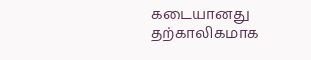கடையானது தற்காலிகமாக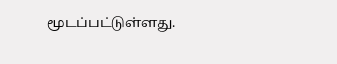மூடப்பட்டுள்ளது.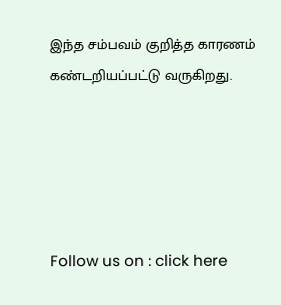இந்த சம்பவம் குறித்த காரணம் கண்டறியப்பட்டு வருகிறது.





Follow us on : click here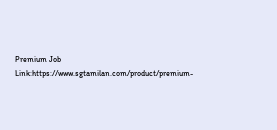Premium Job Link:https://www.sgtamilan.com/product/premium-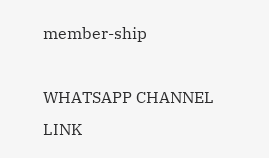member-ship

WHATSAPP CHANNEL LINK